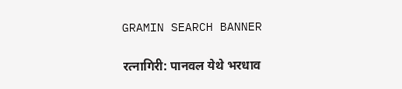GRAMIN SEARCH BANNER

रत्नागिरी: पानवल येथे भरधाव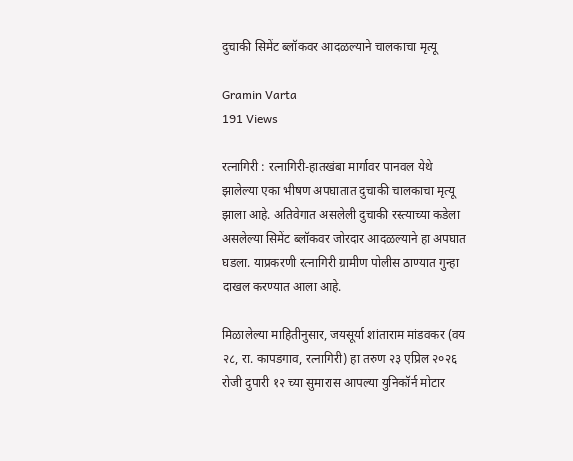दुचाकी सिमेंट ब्लॉकवर आदळल्याने चालकाचा मृत्यू

Gramin Varta
191 Views

रत्नागिरी : रत्नागिरी-हातखंबा मार्गावर पानवल येथे झालेल्या एका भीषण अपघातात दुचाकी चालकाचा मृत्यू झाला आहे. अतिवेगात असलेली दुचाकी रस्त्याच्या कडेला असलेल्या सिमेंट ब्लॉकवर जोरदार आदळल्याने हा अपघात घडला. याप्रकरणी रत्नागिरी ग्रामीण पोलीस ठाण्यात गुन्हा दाखल करण्यात आला आहे.

मिळालेल्या माहितीनुसार, जयसूर्या शांताराम मांडवकर (वय २८, रा. कापडगाव, रत्नागिरी) हा तरुण २३ एप्रिल २०२६ रोजी दुपारी १२ च्या सुमारास आपल्या युनिकॉर्न मोटार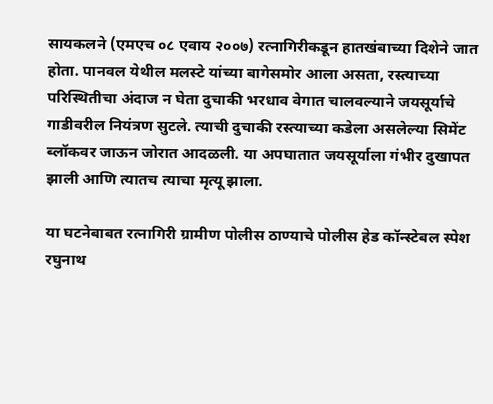सायकलने (एमएच ०८ एवाय २००७) रत्नागिरीकडून हातखंबाच्या दिशेने जात होता. पानवल येथील मलस्टे यांच्या बागेसमोर आला असता, रस्त्याच्या परिस्थितीचा अंदाज न घेता दुचाकी भरधाव वेगात चालवल्याने जयसूर्याचे गाडीवरील नियंत्रण सुटले. त्याची दुचाकी रस्त्याच्या कडेला असलेल्या सिमेंट ब्लॉकवर जाऊन जोरात आदळली. या अपघातात जयसूर्याला गंभीर दुखापत झाली आणि त्यातच त्याचा मृत्यू झाला.

या घटनेबाबत रत्नागिरी ग्रामीण पोलीस ठाण्याचे पोलीस हेड कॉन्स्टेबल स्पेश रघुनाथ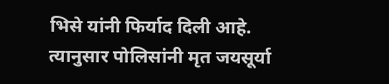भिसे यांनी फिर्याद दिली आहे. त्यानुसार पोलिसांनी मृत जयसूर्या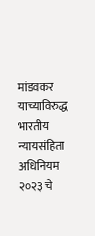मांडवकर याच्याविरुद्ध भारतीय न्यायसंहिता अधिनियम २०२३ चे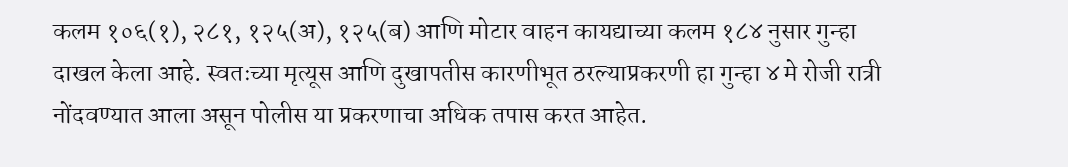कलम १०६(१), २८१, १२५(अ), १२५(ब) आणि मोटार वाहन कायद्याच्या कलम १८४ नुसार गुन्हा दाखल केला आहे. स्वतःच्या मृत्यूस आणि दुखापतीस कारणीभूत ठरल्याप्रकरणी हा गुन्हा ४ मे रोजी रात्री नोंदवण्यात आला असून पोलीस या प्रकरणाचा अधिक तपास करत आहेत.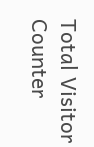Total Visitor Counter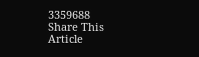3359688
Share This Article